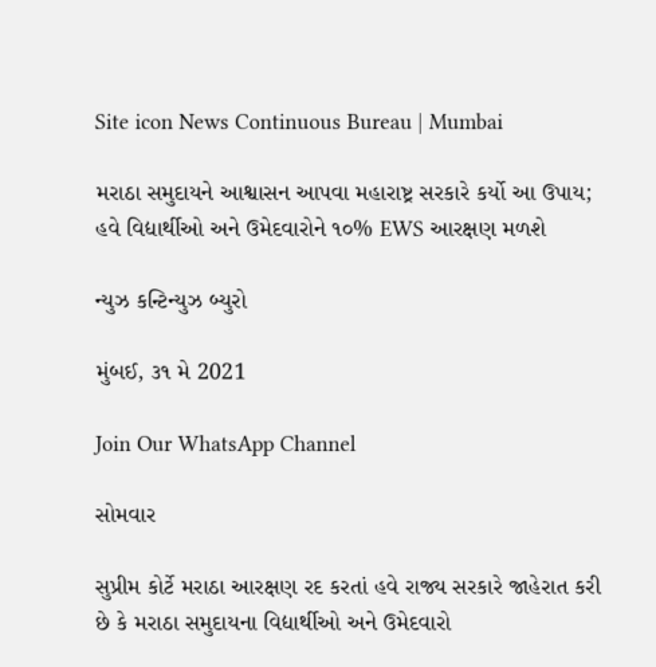Site icon News Continuous Bureau | Mumbai

મરાઠા સમુદાયને આશ્વાસન આપવા મહારાષ્ટ્ર સરકારે કર્યો આ ઉપાય; હવે વિદ્યાર્થીઓ અને ઉમેદવારોને ૧૦% EWS આરક્ષણ મળશે

ન્યુઝ કન્ટિન્યુઝ બ્યુરો

મુંબઈ, ૩૧ મે 2021

Join Our WhatsApp Channel

સોમવાર

સુપ્રીમ કોર્ટે મરાઠા આરક્ષણ રદ કરતાં હવે રાજ્ય સરકારે જાહેરાત કરી છે કે મરાઠા સમુદાયના વિદ્યાર્થીઓ અને ઉમેદવારો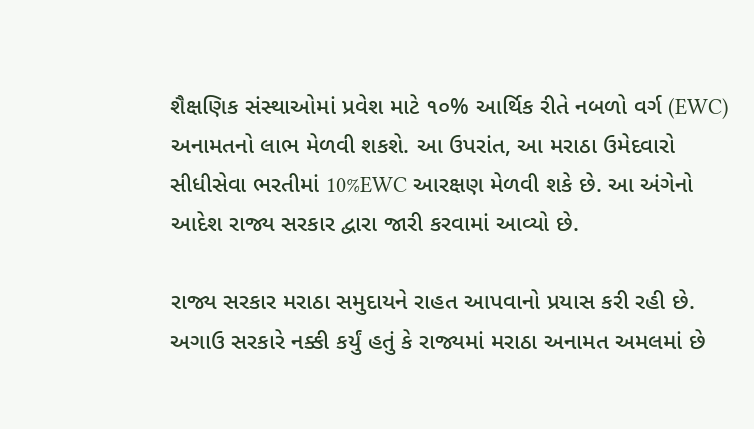શૈક્ષણિક સંસ્થાઓમાં પ્રવેશ માટે ૧૦% આર્થિક રીતે નબળો વર્ગ (EWC) અનામતનો લાભ મેળવી શકશે. આ ઉપરાંત, આ મરાઠા ઉમેદવારો સીધીસેવા ભરતીમાં 10%EWC આરક્ષણ મેળવી શકે છે. આ અંગેનો આદેશ રાજ્ય સરકાર દ્વારા જારી કરવામાં આવ્યો છે.

રાજ્ય સરકાર મરાઠા સમુદાયને રાહત આપવાનો પ્રયાસ કરી રહી છે. અગાઉ સરકારે નક્કી કર્યું હતું કે રાજ્યમાં મરાઠા અનામત અમલમાં છે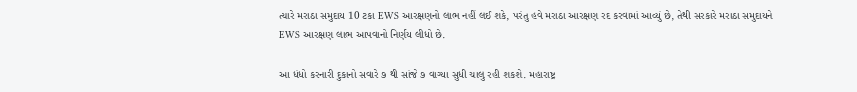ત્યારે મરાઠા સમુદાય 10 ટકા EWS આરક્ષણનો લાભ નહીં લઈ શકે, પરંતુ હવે મરાઠા આરક્ષણ રદ કરવામાં આવ્યું છે, તેથી સરકારે મરાઠા સમુદાયને EWS આરક્ષણ લાભ આપવાનો નિર્ણય લીધો છે.

આ ધંધો કરનારી દુકાનો સવારે ૭ થી સાંજે ૭ વાગ્યા સુધી ચાલુ રહી શકશે. મહારાષ્ટ્ર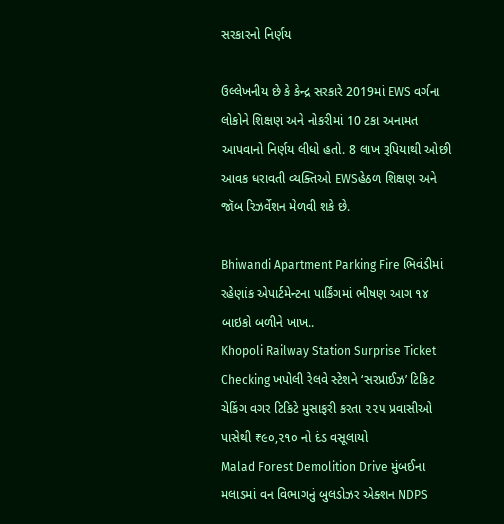સરકારનો નિર્ણય

ઉલ્લેખનીય છે કે કેન્દ્ર સરકારે 2019માં EWS વર્ગના લોકોને શિક્ષણ અને નોકરીમાં 10 ટકા અનામત આપવાનો નિર્ણય લીધો હતો. 8 લાખ રૂપિયાથી ઓછી આવક ધરાવતી વ્યક્તિઓ EWSહેઠળ શિક્ષણ અને જૉબ રિઝર્વેશન મેળવી શકે છે.

Bhiwandi Apartment Parking Fire ભિવંડીમાં રહેણાંક એપાર્ટમેન્ટના પાર્કિંગમાં ભીષણ આગ ૧૪ બાઇકો બળીને ખાખ..
Khopoli Railway Station Surprise Ticket Checking ખપોલી રેલવે સ્ટેશને ‘સરપ્રાઈઝ’ ટિકિટ ચેકિંગ વગર ટિકિટે મુસાફરી કરતા ૨૨૫ પ્રવાસીઓ પાસેથી ₹૯૦,૨૧૦ નો દંડ વસૂલાયો
Malad Forest Demolition Drive મુંબઈના મલાડમાં વન વિભાગનું બુલડોઝર એક્શન NDPS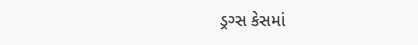ડ્રગ્સ કેસમાં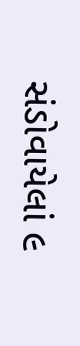સંડોવાયેલાં ૯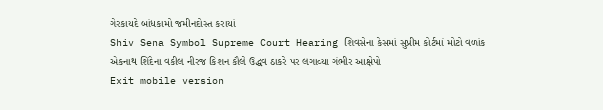ગેરકાયદે બાંધકામો જમીનદોસ્ત કરાયાં
Shiv Sena Symbol Supreme Court Hearing શિવસેના કેસમાં સુપ્રીમ કોર્ટમાં મોટો વળાંક એકનાથ શિંદેના વકીલ નીરજ કિશન કૌલે ઉદ્ધવ ઠાકરે પર લગાવ્યા ગંભીર આક્ષેપો
Exit mobile version